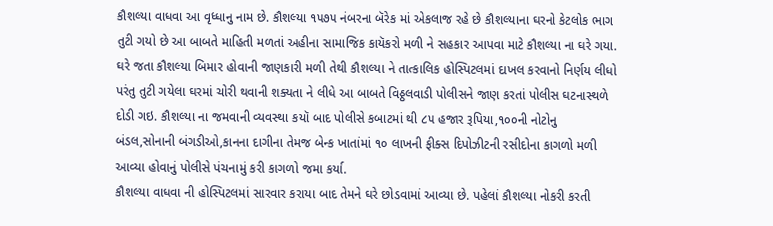કૌશલ્યા વાધવા આ વૃધ્ધાનુ નામ છે. કૌશલ્યા ૧૫૭૫ નંબરના બૅરેક માં એકલાજ રહે છે કૌશલ્યાના ઘરનો કેટલોક ભાગ તુટી ગયો છે આ બાબતે માહિતી મળતાં અહીના સામાજિક કાયૅકરો મળી ને સહકાર આપવા માટે કૌશલ્યા ના ઘરે ગયા. ઘરે જતા કૌશલ્યા બિમાર હોવાની જાણકારી મળી તેથી કૌશલ્યા ને તાત્કાલિક હોસ્પિટલમાં દાખલ કરવાનો નિર્ણય લીધો પરંતુ તુટી ગયેલા ઘરમાં ચોરી થવાની શક્યતા ને લીધે આ બાબતે વિઠ્ઠલવાડી પોલીસને જાણ કરતાં પોલીસ ઘટનાસ્થળે દોડી ગઇ. કૌશલ્યા ના જમવાની વ્યવસ્થા કયૉ બાદ પોલીસે કબાટમાં થી ૮૫ હજાર રૂપિયા,૧૦૦ની નોટોનુ બંડલ,સોનાની બંગડીઓ,કાનના દાગીના તેમજ બેન્ક ખાતાંમાં ૧૦ લાખની ફીક્સ દિપોઝીટની રસીદોના કાગળો મળી આવ્યા હોવાનું પોલીસે પંચનામું કરી કાગળો જમા કર્યા.
કૌશલ્યા વાધવા ની હોસ્પિટલમાં સારવાર કરાયા બાદ તેમને ઘરે છોડવામાં આવ્યા છે. પહેલાં કૌશલ્યા નોકરી કરતી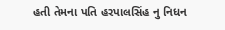હતી તેમના પતિ હરપાલસિંહ નુ નિધન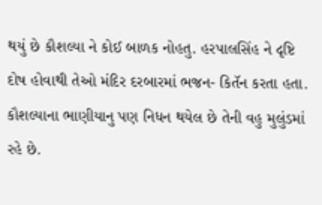થયું છે કૌશલ્યા ને કોઈ બાળક નોહતુ. હરપાલસિંહ ને દૃષ્ટિ દોષ હોવાથી તેઓ મંદિર દરબારમાં ભજન- કિતૅન કરતા હતા. કૌશલ્યાના ભાણીયાનુ પણ નિધન થયેલ છે તેની વહુ મુલુંડમાં રહે છે.